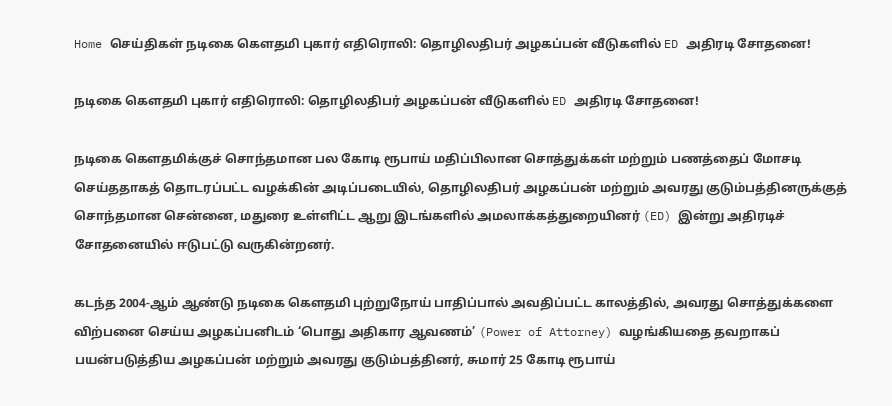Home செய்திகள் நடிகை கௌதமி புகார் எதிரொலி: தொழிலதிபர் அழகப்பன் வீடுகளில் ED அதிரடி சோதனை!

நடிகை கௌதமி புகார் எதிரொலி: தொழிலதிபர் அழகப்பன் வீடுகளில் ED அதிரடி சோதனை!

நடிகை கௌதமிக்குச் சொந்தமான பல கோடி ரூபாய் மதிப்பிலான சொத்துக்கள் மற்றும் பணத்தைப் மோசடி செய்ததாகத் தொடரப்பட்ட வழக்கின் அடிப்படையில், தொழிலதிபர் அழகப்பன் மற்றும் அவரது குடும்பத்தினருக்குத் சொந்தமான சென்னை, மதுரை உள்ளிட்ட ஆறு இடங்களில் அமலாக்கத்துறையினர் (ED) இன்று அதிரடிச் சோதனையில் ஈடுபட்டு வருகின்றனர்.

கடந்த 2004-ஆம் ஆண்டு நடிகை கௌதமி புற்றுநோய் பாதிப்பால் அவதிப்பட்ட காலத்தில், அவரது சொத்துக்களை விற்பனை செய்ய அழகப்பனிடம் ‘பொது அதிகார ஆவணம்’ (Power of Attorney) வழங்கியதை தவறாகப் பயன்படுத்திய அழகப்பன் மற்றும் அவரது குடும்பத்தினர், சுமார் 25 கோடி ரூபாய்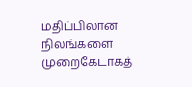மதிப்பிலான நிலங்களை முறைகேடாகத்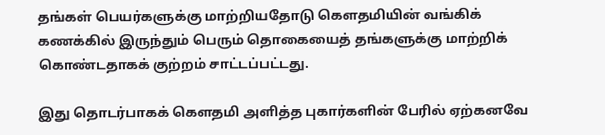தங்கள் பெயர்களுக்கு மாற்றியதோடு கௌதமியின் வங்கிக் கணக்கில் இருந்தும் பெரும் தொகையைத் தங்களுக்கு மாற்றிக் கொண்டதாகக் குற்றம் சாட்டப்பட்டது.

இது தொடர்பாகக் கௌதமி அளித்த புகார்களின் பேரில் ஏற்கனவே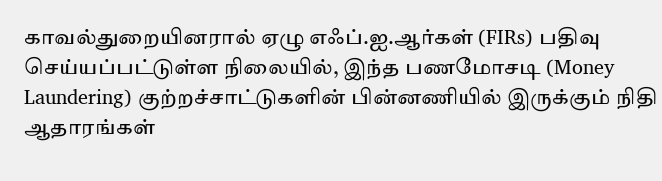காவல்துறையினரால் ஏழு எஃப்.ஐ.ஆர்கள் (FIRs) பதிவு செய்யப்பட்டுள்ள நிலையில், இந்த பணமோசடி (Money Laundering) குற்றச்சாட்டுகளின் பின்னணியில் இருக்கும் நிதி ஆதாரங்கள்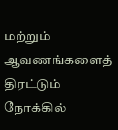மற்றும் ஆவணங்களைத் திரட்டும் நோக்கில்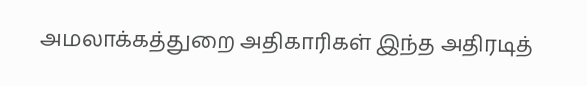அமலாக்கத்துறை அதிகாரிகள் இந்த அதிரடித்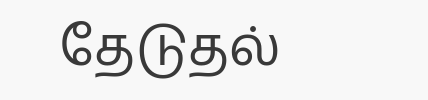தேடுதல்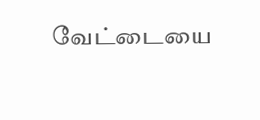வேட்டையை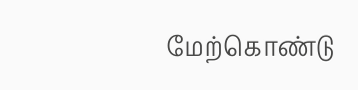மேற்கொண்டு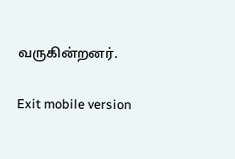வருகின்றனர்.

Exit mobile version